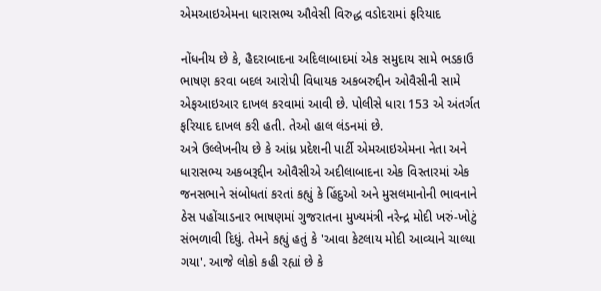એમઆઇએમના ધારાસભ્ય ઔવેસી વિરુદ્ધ વડોદરામાં ફરિયાદ

નોંધનીય છે કે, હૈદરાબાદના અદિલાબાદમાં એક સમુદાય સામે ભડકાઉ ભાષણ કરવા બદલ આરોપી વિધાયક અકબરુદ્દીન ઓવૈસીની સામે એફઆઇઆર દાખલ કરવામાં આવી છે. પોલીસે ધારા 153 એ અંતર્ગત ફરિયાદ દાખલ કરી હતી. તેઓ હાલ લંડનમાં છે.
અત્રે ઉલ્લેખનીય છે કે આંધ્ર પ્રદેશની પાર્ટી એમઆઇએમના નેતા અને ધારાસભ્ય અકબરૂદ્દીન ઓવૈસીએ અદીલાબાદના એક વિસ્તારમાં એક જનસભાને સંબોધતાં કરતાં કહ્યું કે હિંદુઓ અને મુસલમાનોની ભાવનાને ઠેસ પહોંચાડનાર ભાષણમાં ગુજરાતના મુખ્યમંત્રી નરેન્દ્ર મોદી ખરું-ખોટું સંભળાવી દિધું. તેમને કહ્યું હતું કે 'આવા કેટલાય મોદી આવ્યાને ચાલ્યા ગયા'. આજે લોકો કહી રહ્યાં છે કે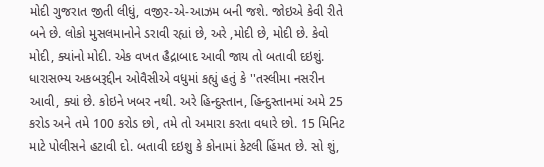મોદી ગુજરાત જીતી લીધું, વજીર-એ-આઝમ બની જશે. જોઇએ કેવી રીતે બને છે. લોકો મુસલમાનોને ડરાવી રહ્યાં છે, અરે ,મોદી છે, મોદી છે. કેવો મોદી, ક્યાંનો મોદી. એક વખત હૈદ્રાબાદ આવી જાય તો બતાવી દઇશું.
ધારાસભ્ય અકબરૂદ્દીન ઓવૈસીએ વધુમાં કહ્યું હતું કે ''તસ્લીમા નસરીન આવી, ક્યાં છે. કોઇને ખબર નથી. અરે હિન્દુસ્તાન, હિન્દુસ્તાનમાં અમે 25 કરોડ અને તમે 100 કરોડ છો, તમે તો અમારા કરતા વધારે છો. 15 મિનિટ માટે પોલીસને હટાવી દો. બતાવી દઇશુ કે કોનામાં કેટલી હિંમત છે. સો શું,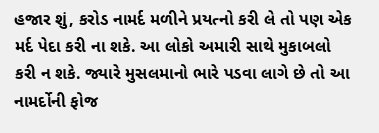હજાર શું, કરોડ નામર્દ મળીને પ્રયત્નો કરી લે તો પણ એક મર્દ પેદા કરી ના શકે. આ લોકો અમારી સાથે મુકાબલો કરી ન શકે. જ્યારે મુસલમાનો ભારે પડવા લાગે છે તો આ નામર્દોની ફોજ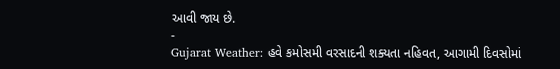આવી જાય છે.
-
Gujarat Weather: હવે કમોસમી વરસાદની શક્યતા નહિવત, આગામી દિવસોમાં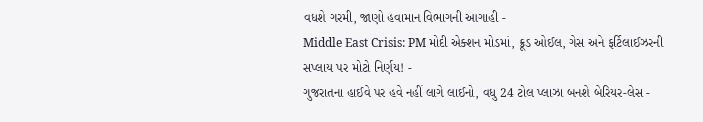વધશે ગરમી, જાણો હવામાન વિભાગની આગાહી -
Middle East Crisis: PM મોદી એક્શન મોડમાં, ક્રૂડ ઓઈલ, ગેસ અને ફર્ટિલાઈઝરની સપ્લાય પર મોટો નિર્ણય! -
ગુજરાતના હાઈવે પર હવે નહીં લાગે લાઈનો, વધુ 24 ટોલ પ્લાઝા બનશે બેરિયર-લેસ -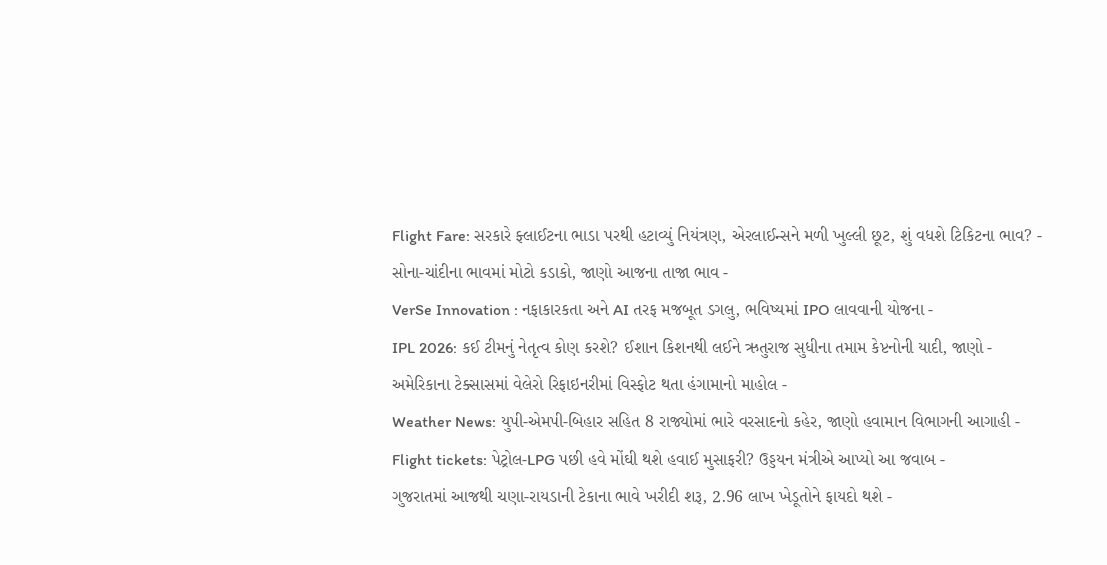Flight Fare: સરકારે ફ્લાઈટના ભાડા પરથી હટાવ્યું નિયંત્રણ, એરલાઈન્સને મળી ખુલ્લી છૂટ, શું વધશે ટિકિટના ભાવ? -
સોના-ચાંદીના ભાવમાં મોટો કડાકો, જાણો આજના તાજા ભાવ -
VerSe Innovation : નફાકારકતા અને AI તરફ મજબૂત ડગલુ, ભવિષ્યમાં IPO લાવવાની યોજના -
IPL 2026: કઈ ટીમનું નેતૃત્વ કોણ કરશે? ઈશાન કિશનથી લઈને ઋતુરાજ સુધીના તમામ કેપ્ટનોની યાદી, જાણો -
અમેરિકાના ટેક્સાસમાં વેલેરો રિફાઇનરીમાં વિસ્ફોટ થતા હંગામાનો માહોલ -
Weather News: યુપી-એમપી-બિહાર સહિત 8 રાજ્યોમાં ભારે વરસાદનો કહેર, જાણો હવામાન વિભાગની આગાહી -
Flight tickets: પેટ્રોલ-LPG પછી હવે મોંઘી થશે હવાઈ મુસાફરી? ઉડ્ડયન મંત્રીએ આપ્યો આ જવાબ -
ગુજરાતમાં આજથી ચણા-રાયડાની ટેકાના ભાવે ખરીદી શરૂ, 2.96 લાખ ખેડૂતોને ફાયદો થશે -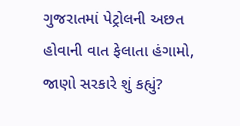ગુજરાતમાં પેટ્રોલની અછત હોવાની વાત ફેલાતા હંગામો, જાણો સરકારે શું કહ્યું?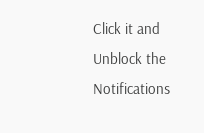Click it and Unblock the Notifications